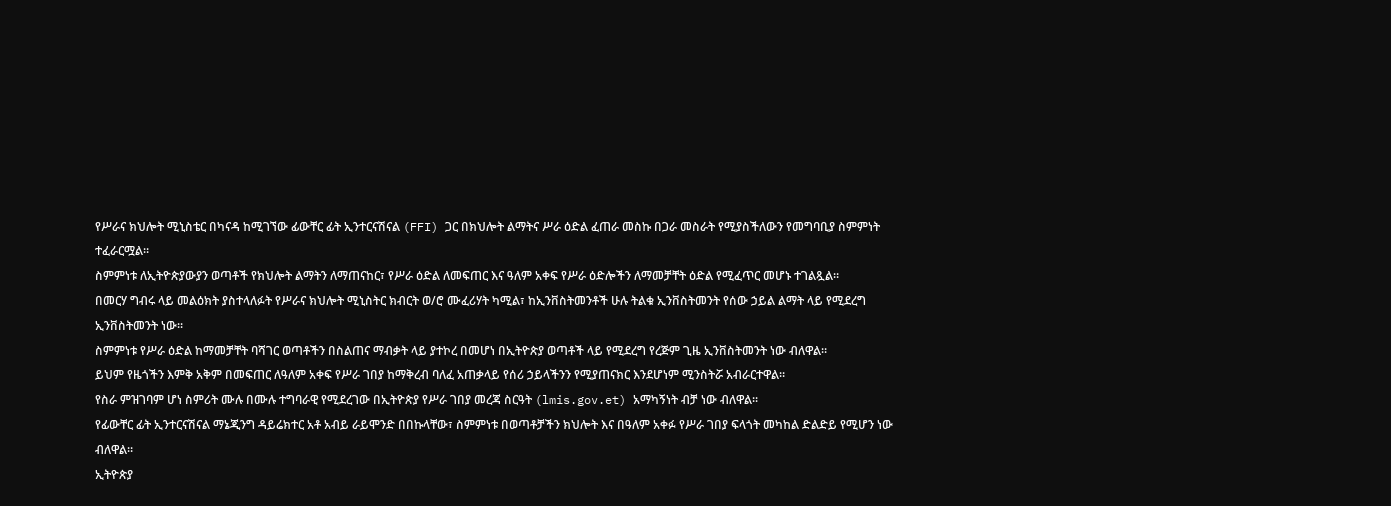የሥራና ክህሎት ሚኒስቴር በካናዳ ከሚገኘው ፊውቸር ፊት ኢንተርናሽናል (FFI) ጋር በክህሎት ልማትና ሥራ ዕድል ፈጠራ መስኩ በጋራ መስራት የሚያስችለውን የመግባቢያ ስምምነት ተፈራርሟል።
ስምምነቱ ለኢትዮጵያውያን ወጣቶች የክህሎት ልማትን ለማጠናከር፣ የሥራ ዕድል ለመፍጠር እና ዓለም አቀፍ የሥራ ዕድሎችን ለማመቻቸት ዕድል የሚፈጥር መሆኑ ተገልጿል።
በመርሃ ግብሩ ላይ መልዕክት ያስተላለፉት የሥራና ክህሎት ሚኒስትር ክብርት ወ/ሮ ሙፈሪሃት ካሚል፣ ከኢንቨስትመንቶች ሁሉ ትልቁ ኢንቨስትመንት የሰው ኃይል ልማት ላይ የሚደረግ ኢንቨስትመንት ነው፡፡
ስምምነቱ የሥራ ዕድል ከማመቻቸት ባሻገር ወጣቶችን በስልጠና ማብቃት ላይ ያተኮረ በመሆነ በኢትዮጵያ ወጣቶች ላይ የሚደረግ የረጅም ጊዜ ኢንቨስትመንት ነው ብለዋል።
ይህም የዜጎችን እምቅ አቅም በመፍጠር ለዓለም አቀፍ የሥራ ገበያ ከማቅረብ ባለፈ አጠቃላይ የሰሪ ኃይላችንን የሚያጠናክር እንደሆነም ሚንስትሯ አብራርተዋል።
የስራ ምዝገባም ሆነ ስምሪት ሙሉ በሙሉ ተግባራዊ የሚደረገው በኢትዮጵያ የሥራ ገበያ መረጃ ስርዓት (lmis.gov.et) አማካኝነት ብቻ ነው ብለዋል፡፡
የፊውቸር ፊት ኢንተርናሽናል ማኔጂንግ ዳይሬክተር አቶ አብይ ራይሞንድ በበኩላቸው፣ ስምምነቱ በወጣቶቻችን ክህሎት እና በዓለም አቀፉ የሥራ ገበያ ፍላጎት መካከል ድልድይ የሚሆን ነው ብለዋል።
ኢትዮጵያ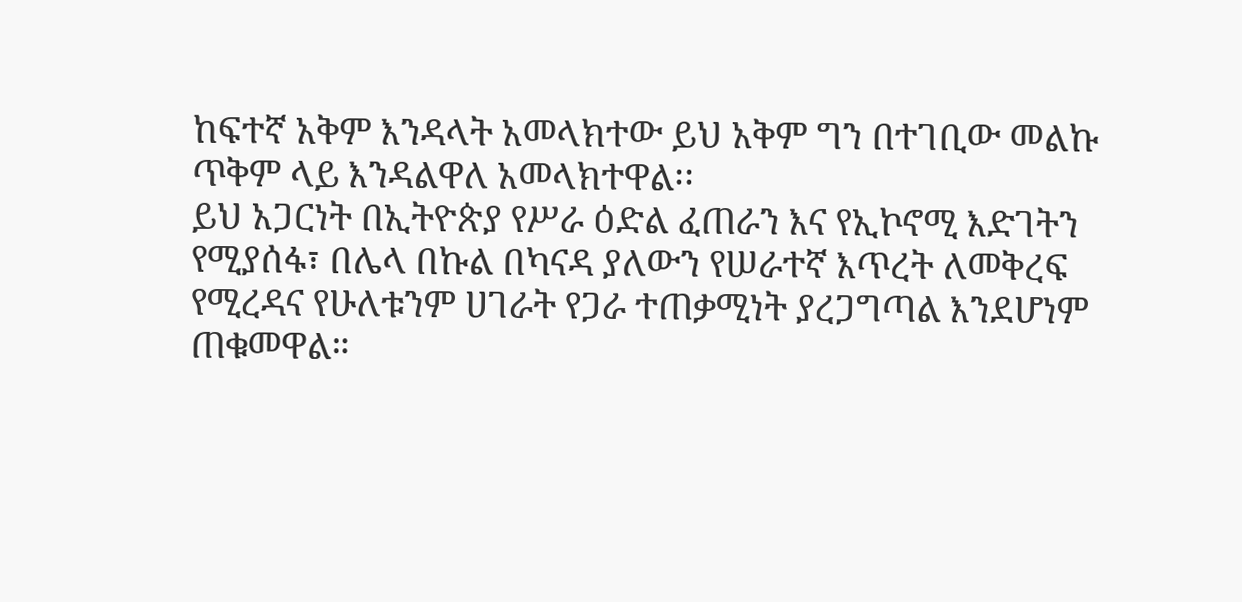ከፍተኛ አቅም እንዳላት አመላክተው ይህ አቅም ግን በተገቢው መልኩ ጥቅም ላይ እንዳልዋለ አመላክተዋል፡፡
ይህ አጋርነት በኢትዮጵያ የሥራ ዕድል ፈጠራን እና የኢኮኖሚ እድገትን የሚያሰፋ፣ በሌላ በኩል በካናዳ ያለውን የሠራተኛ እጥረት ለመቅረፍ የሚረዳና የሁለቱንም ሀገራት የጋራ ተጠቃሚነት ያረጋግጣል እንደሆነም ጠቁመዋል።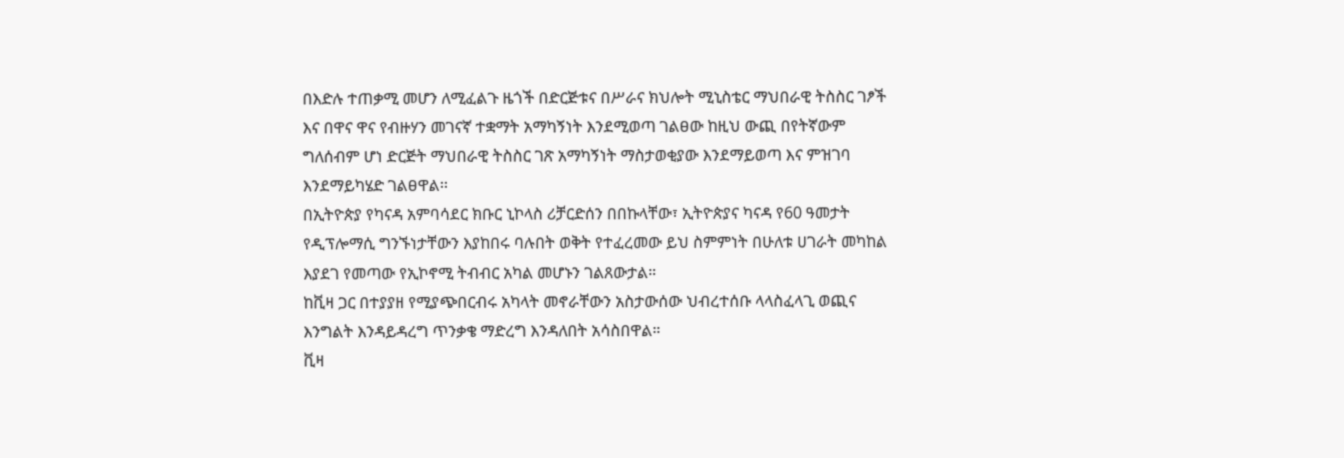በእድሉ ተጠቃሚ መሆን ለሚፈልጉ ዜጎች በድርጅቱና በሥራና ክህሎት ሚኒስቴር ማህበራዊ ትስስር ገፆች እና በዋና ዋና የብዙሃን መገናኛ ተቋማት አማካኝነት እንደሚወጣ ገልፀው ከዚህ ውጪ በየትኛውም ግለሰብም ሆነ ድርጅት ማህበራዊ ትስስር ገጽ አማካኝነት ማስታወቂያው እንደማይወጣ እና ምዝገባ እንደማይካሄድ ገልፀዋል፡፡
በኢትዮጵያ የካናዳ አምባሳደር ክቡር ኒኮላስ ሪቻርድሰን በበኩላቸው፣ ኢትዮጵያና ካናዳ የ60 ዓመታት የዲፕሎማሲ ግንኙነታቸውን እያከበሩ ባሉበት ወቅት የተፈረመው ይህ ስምምነት በሁለቱ ሀገራት መካከል እያደገ የመጣው የኢኮኖሚ ትብብር አካል መሆኑን ገልጸውታል።
ከቪዛ ጋር በተያያዘ የሚያጭበርብሩ አካላት መኖራቸውን አስታውሰው ህብረተሰቡ ላላስፈላጊ ወጪና እንግልት እንዳይዳረግ ጥንቃቄ ማድረግ እንዳለበት አሳስበዋል።
ቪዛ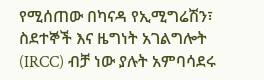የሚሰጠው በካናዳ የኢሚግሬሽን፣ ስደተኞች እና ዜግነት አገልግሎት (IRCC) ብቻ ነው ያሉት አምባሳደሩ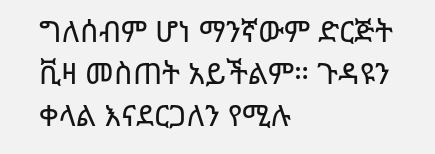ግለሰብም ሆነ ማንኛውም ድርጅት ቪዛ መስጠት አይችልም። ጉዳዩን ቀላል እናደርጋለን የሚሉ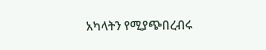አካላትን የሚያጭበረብሩ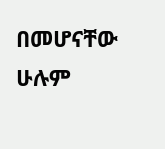በመሆናቸው ሁሉም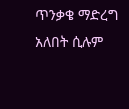ጥንቃቄ ማድረግ አለበት ሲሉም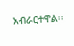አብራርተዋል፡፡